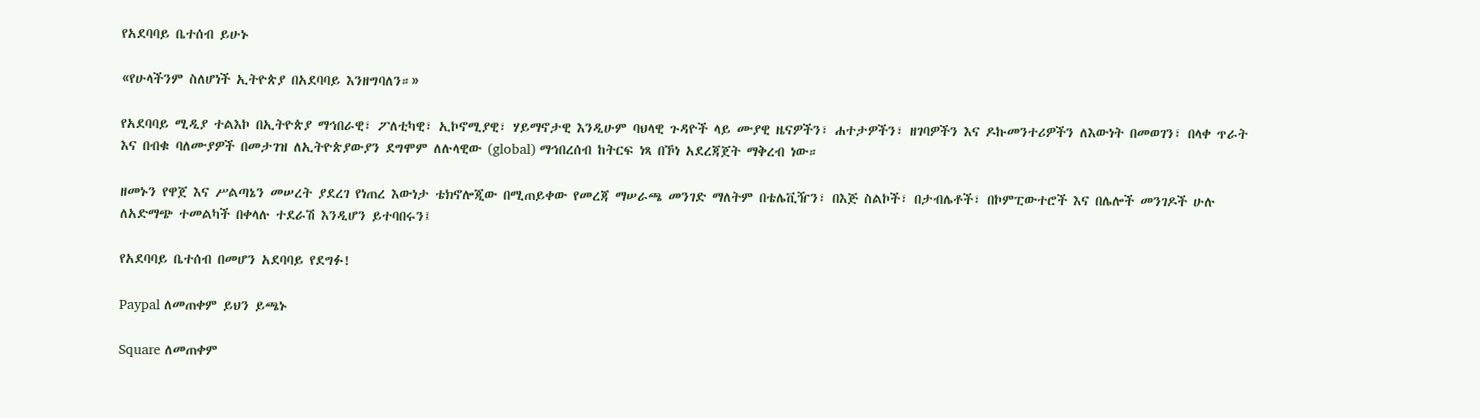የአደባባይ ቤተሰብ ይሁኑ

«የሁላችንም ስለሆነች ኢትዮጵያ በአደባባይ እንዘግባለን።»

የአደባባይ ሚዲያ ተልእኮ በኢትዮጵያ ማኅበራዊ፣ ፖለቲካዊ፣ ኢኮኖሚያዊ፣ ሃይማኖታዊ እንዲሁም ባህላዊ ጉዳዮች ላይ ሙያዊ ዜናዎችን፣ ሐተታዎችን፣ ዘገባዎችን እና ዶኩመንተሪዎችን ለእውነት በመወገን፣ በላቀ ጥራት እና በብቁ ባለሙያዎች በመታገዝ ለኢትዮጵያውያን ደግሞም ለሉላዊው (global) ማኅበረሰብ ከትርፍ ነጻ በኾነ አደረጃጀት ማቅረብ ነው።

ዘመኑን የዋጀ እና ሥልጣኔን መሠረት ያደረገ የነጠረ እውነታ ቴክኖሎጂው በሚጠይቀው የመረጃ ማሠራጫ መንገድ ማለትም በቴሌቪዥን፣ በእጅ ስልኮች፣ በታብሌቶች፣ በኮምፒውተሮች እና በሌሎች መንገዶች ሁሉ  ለአድማጭ ተመልካች በቀላሉ ተደራሽ እንዲሆን ይተባበሩን፤

የአደባባይ ቤተሰብ በመሆን አደባባይ የደግፉ!

Paypal ለመጠቀም ይህን ይጫኑ

Square ለመጠቀም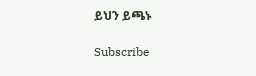ይህን ይጫኑ

Subscribe